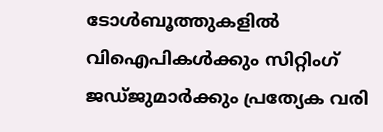ടോള്‍ബൂത്തുകളില്‍ വിഐപികള്‍ക്കും സിറ്റിംഗ് ജഡ്ജുമാര്‍ക്കും പ്രത്യേക വരി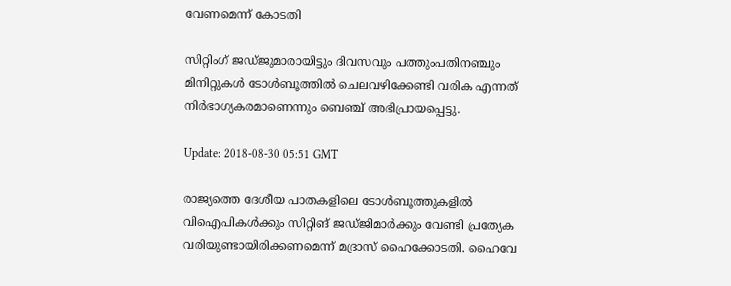വേണമെന്ന് കോടതി

സിറ്റിംഗ് ജഡ്ജുമാരായിട്ടും ദിവസവും പത്തുംപതിനഞ്ചും മിനിറ്റുകള്‍ ടോള്‍ബൂത്തില്‍ ചെലവഴിക്കേണ്ടി വരിക എന്നത് നിര്‍ഭാഗ്യകരമാണെന്നും ബെഞ്ച് അഭിപ്രായപ്പെട്ടു.

Update: 2018-08-30 05:51 GMT

രാജ്യത്തെ ദേശീയ പാതകളിലെ ടോള്‍ബൂത്തുകളില്‍ വിഐപികള്‍ക്കും സിറ്റിങ് ജഡ്ജിമാര്‍ക്കും വേണ്ടി പ്രത്യേക വരിയുണ്ടായിരിക്കണമെന്ന് മദ്രാസ് ഹൈക്കോടതി. ഹൈവേ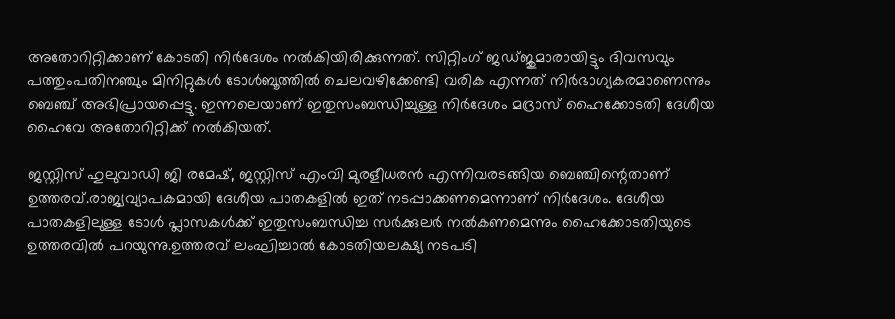അതോറിറ്റിക്കാണ് കോടതി നിര്‍ദേശം നല്‍കിയിരിക്കുന്നത്. സിറ്റിംഗ് ജഡ്ജുമാരായിട്ടും ദിവസവും പത്തുംപതിനഞ്ചും മിനിറ്റുകള്‍ ടോള്‍ബൂത്തില്‍ ചെലവഴിക്കേണ്ടി വരിക എന്നത് നിര്‍ഭാഗ്യകരമാണെന്നും ബെഞ്ച് അഭിപ്രായപ്പെട്ടു. ഇന്നലെയാണ് ഇതുസംബന്ധിച്ചുള്ള നിര്‍ദേശം മദ്രാസ് ഹൈക്കോടതി ദേശീയ ഹൈവേ അതോറിറ്റിക്ക് നല്‍കിയത്.

ജസ്റ്റിസ് ഹുലുവാഡി ജി രമേഷ്, ജസ്റ്റിസ് എംവി മുരളീധരന്‍ എന്നിവരടങ്ങിയ ബെഞ്ചിന്റെതാണ് ഉത്തരവ്.രാജ്യവ്യാപകമായി ദേശീയ പാതകളില്‍ ഇത് നടപ്പാക്കണമെന്നാണ് നിര്‍ദേശം. ദേശീയ പാതകളിലുള്ള ടോള്‍ പ്ലാസകള്‍ക്ക് ഇതുസംബന്ധിച്ച സര്‍ക്കുലര്‍ നല്‍കണമെന്നും ഹൈക്കോടതിയുടെ ഉത്തരവില്‍ പറയുന്നു.ഉത്തരവ് ലംഘിച്ചാല്‍ കോടതിയലക്ഷ്യ നടപടി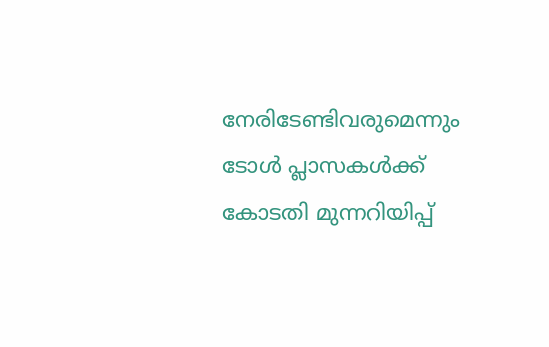നേരിടേണ്ടിവരുമെന്നും ടോള്‍ പ്ലാസകള്‍ക്ക് കോടതി മുന്നറിയിപ്പ്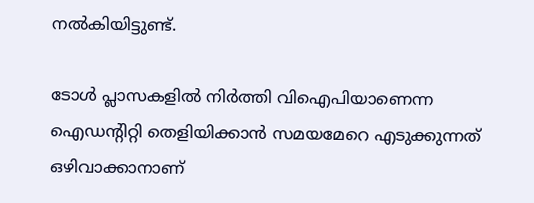നല്‍കിയിട്ടുണ്ട്.

ടോള്‍ പ്ലാസകളില്‍ നിര്‍ത്തി വിഐപിയാണെന്ന ഐഡന്റിറ്റി തെളിയിക്കാന്‍ സമയമേറെ എടുക്കുന്നത് ഒഴിവാക്കാനാണ്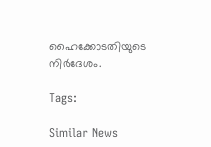ഹൈക്കോടതിയുടെ നിര്‍ദേശം.

Tags:

Similar News